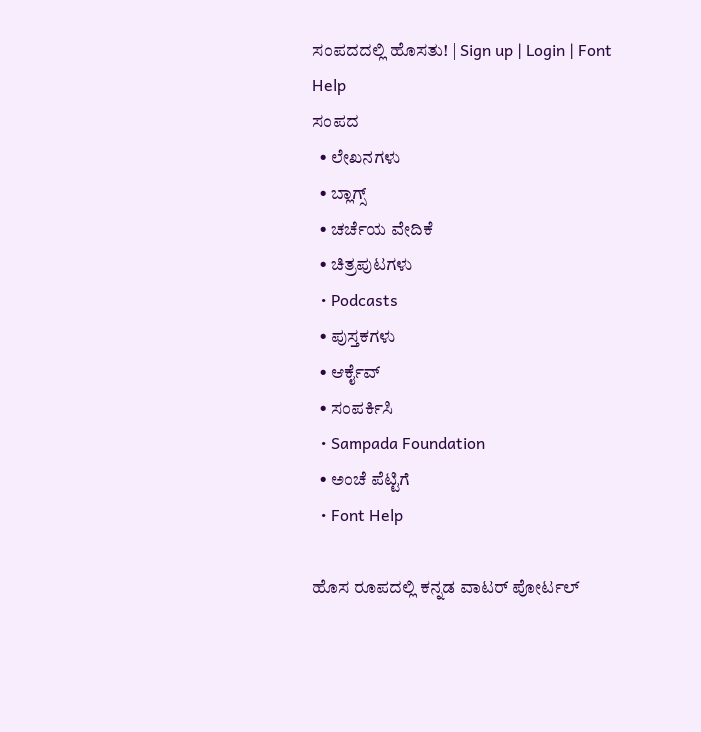ಸಂಪದದಲ್ಲಿ ಹೊಸತು! | Sign up | Login | Font Help
ಸಂಪದ
  • ಲೇಖನಗಳು
  • ಬ್ಲಾಗ್ಸ್
  • ಚರ್ಚೆಯ ವೇದಿಕೆ
  • ಚಿತ್ರಪುಟಗಳು
  • Podcasts
  • ಪುಸ್ತಕಗಳು
  • ಆರ್ಕೈವ್
  • ಸಂಪರ್ಕಿಸಿ
  • Sampada Foundation
  • ಅಂಚೆ ಪೆಟ್ಟಿಗೆ
  • Font Help

ಹೊಸ ರೂಪದಲ್ಲಿ ಕನ್ನಡ ವಾಟರ್ ಪೋರ್ಟಲ್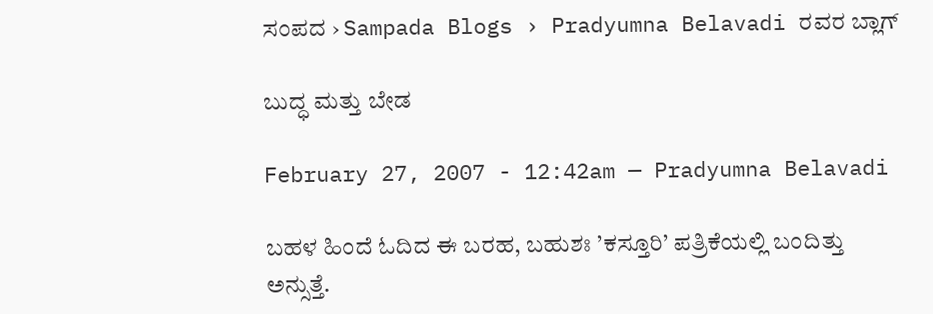ಸಂಪದ › Sampada Blogs › Pradyumna Belavadi ರವರ ಬ್ಲಾಗ್

ಬುದ್ಧ ಮತ್ತು ಬೇಡ

February 27, 2007 - 12:42am — Pradyumna Belavadi

ಬಹಳ ಹಿಂದೆ ಓದಿದ ಈ ಬರಹ, ಬಹುಶಃ ’ಕಸ್ತೂರಿ’ ಪತ್ರಿಕೆಯಲ್ಲಿ ಬಂದಿತ್ತು ಅನ್ಸುತ್ತೆ.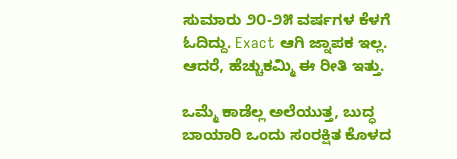ಸುಮಾರು ೨೦-೨೫ ವರ್ಷಗಳ ಕೆಳಗೆ ಓದಿದ್ದು. Exact ಆಗಿ ಜ್ನಾಪಕ ಇಲ್ಲ. ಆದರೆ, ಹೆಚ್ಚುಕಮ್ಮಿ ಈ ರೀತಿ ಇತ್ತು.

ಒಮ್ಮೆ ಕಾಡೆಲ್ಲ ಅಲೆಯುತ್ತ, ಬುದ್ಧ ಬಾಯಾರಿ ಒಂದು ಸಂರಕ್ಷಿತ ಕೊಳದ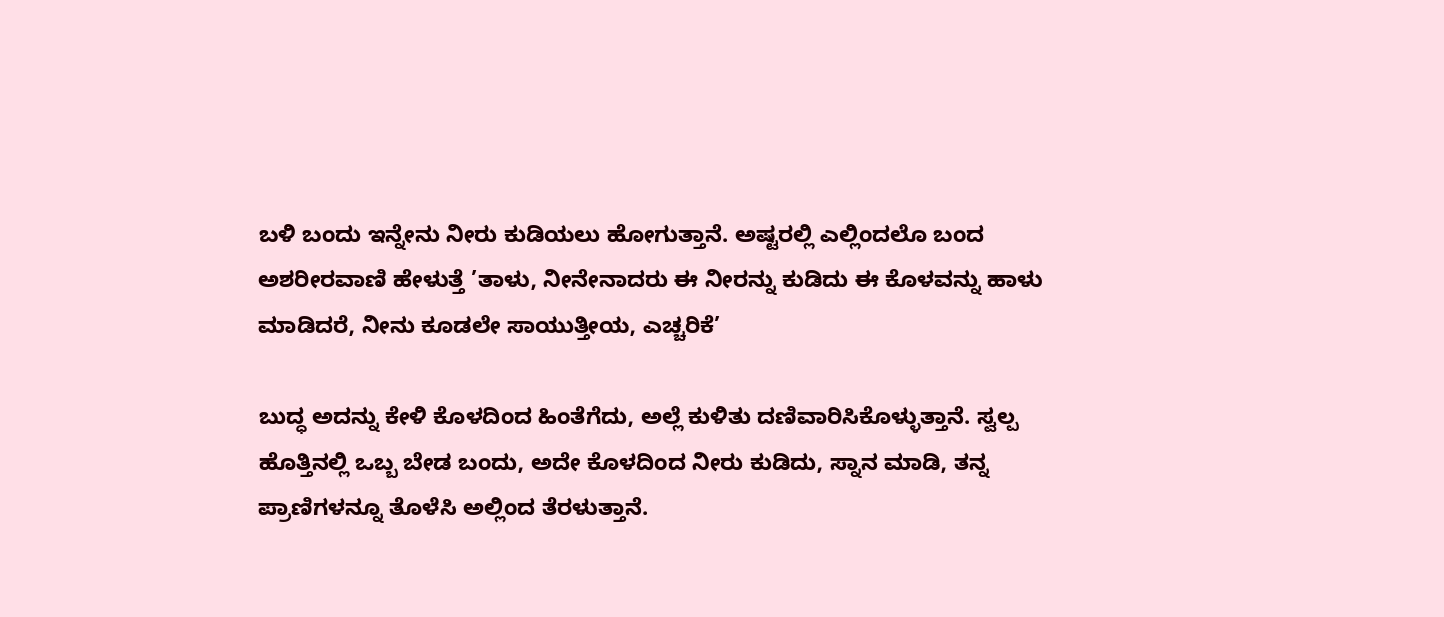ಬಳಿ ಬಂದು ಇನ್ನೇನು ನೀರು ಕುಡಿಯಲು ಹೋಗುತ್ತಾನೆ. ಅಷ್ಟರಲ್ಲಿ ಎಲ್ಲಿಂದಲೊ ಬಂದ ಅಶರೀರವಾಣಿ ಹೇಳುತ್ತೆ ’ತಾಳು, ನೀನೇನಾದರು ಈ ನೀರನ್ನು ಕುಡಿದು ಈ ಕೊಳವನ್ನು ಹಾಳು ಮಾಡಿದರೆ, ನೀನು ಕೂಡಲೇ ಸಾಯುತ್ತೀಯ, ಎಚ್ಚರಿಕೆ’

ಬುದ್ಧ ಅದನ್ನು ಕೇಳಿ ಕೊಳದಿಂದ ಹಿಂತೆಗೆದು, ಅಲ್ಲೆ ಕುಳಿತು ದಣಿವಾರಿಸಿಕೊಳ್ಳುತ್ತಾನೆ. ಸ್ವಲ್ಪ ಹೊತ್ತಿನಲ್ಲಿ ಒಬ್ಬ ಬೇಡ ಬಂದು, ಅದೇ ಕೊಳದಿಂದ ನೀರು ಕುಡಿದು, ಸ್ನಾನ ಮಾಡಿ, ತನ್ನ ಪ್ರಾಣಿಗಳನ್ನೂ ತೊಳೆಸಿ ಅಲ್ಲಿಂದ ತೆರಳುತ್ತಾನೆ.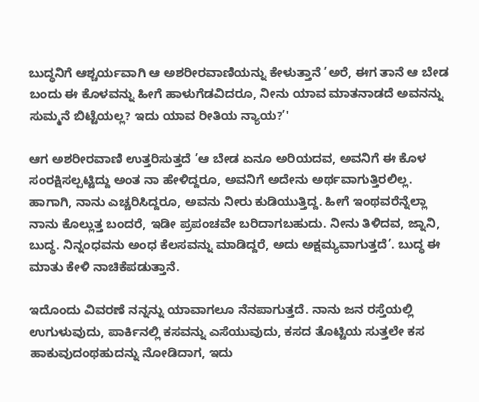ಬುದ್ಧನಿಗೆ ಆಶ್ಚರ್ಯವಾಗಿ ಆ ಅಶರೀರವಾಣಿಯನ್ನು ಕೇಳುತ್ತಾನೆ ’ಅರೆ, ಈಗ ತಾನೆ ಆ ಬೇಡ ಬಂದು ಈ ಕೊಳವನ್ನು ಹೀಗೆ ಹಾಳುಗೆಡವಿದರೂ, ನೀನು ಯಾವ ಮಾತನಾಡದೆ ಅವನನ್ನು ಸುಮ್ಮನೆ ಬಿಟ್ಟೆಯಲ್ಲ? ಇದು ಯಾವ ರೀತಿಯ ನ್ಯಾಯ?’'

ಆಗ ಅಶರೀರವಾಣಿ ಉತ್ತರಿಸುತ್ತದೆ ’ಆ ಬೇಡ ಏನೂ ಅರಿಯದವ, ಅವನಿಗೆ ಈ ಕೊಳ ಸಂರಕ್ಷಿಸಲ್ಪಟ್ಟಿದ್ದು ಅಂತ ನಾ ಹೇಳಿದ್ದರೂ, ಅವನಿಗೆ ಅದೇನು ಅರ್ಥವಾಗುತ್ತಿರಲಿಲ್ಲ. ಹಾಗಾಗಿ, ನಾನು ಎಚ್ಚರಿಸಿದ್ದರೂ, ಅವನು ನೀರು ಕುಡಿಯುತ್ತಿದ್ದ. ಹೀಗೆ ಇಂಥವರೆನ್ನೆಲ್ಲಾ ನಾನು ಕೊಲ್ಲುತ್ತ ಬಂದರೆ, ಇಡೀ ಪ್ರಪಂಚವೇ ಬರಿದಾಗಬಹುದು. ನೀನು ತಿಳಿದವ, ಜ್ನಾನಿ, ಬುದ್ಧ. ನಿನ್ನಂಧವನು ಅಂಧ ಕೆಲಸವನ್ನು ಮಾಡಿದ್ದರೆ, ಅದು ಅಕ್ಷಮ್ಯವಾಗುತ್ತದೆ’. ಬುದ್ಧ ಈ ಮಾತು ಕೇಳಿ ನಾಚಿಕೆಪಡುತ್ತಾನೆ.

ಇದೊಂದು ವಿವರಣೆ ನನ್ನನ್ನು ಯಾವಾಗಲೂ ನೆನಪಾಗುತ್ತದೆ. ನಾನು ಜನ ರಸ್ತೆಯಲ್ಲಿ ಉಗುಳುವುದು, ಪಾರ್ಕಿನಲ್ಲಿ ಕಸವನ್ನು ಎಸೆಯುವುದು, ಕಸದ ತೊಟ್ಟಿಯ ಸುತ್ತಲೇ ಕಸ ಹಾಕುವುದಂಥಹುದನ್ನು ನೋಡಿದಾಗ, ಇದು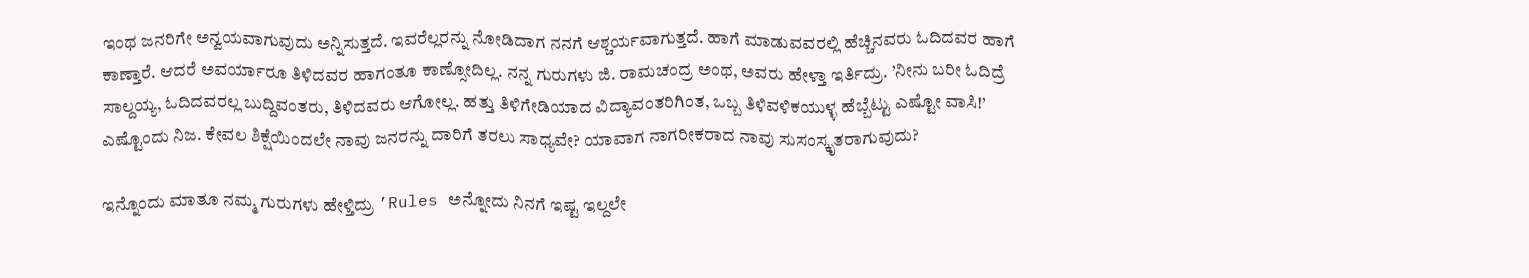ಇಂಥ ಜನರಿಗೇ ಅನ್ವಯವಾಗುವುದು ಅನ್ನಿಸುತ್ತದೆ. ಇವರೆಲ್ಲರನ್ನು ನೋಡಿದಾಗ ನನಗೆ ಆಶ್ಚರ್ಯವಾಗುತ್ತದೆ. ಹಾಗೆ ಮಾಡುವವರಲ್ಲಿ ಹೆಚ್ಚಿನವರು ಓದಿದವರ ಹಾಗೆ ಕಾಣ್ತಾರೆ. ಆದರೆ ಅವರ್ಯಾರೂ ತಿಳಿದವರ ಹಾಗಂತೂ ಕಾಣ್ಸೋದಿಲ್ಲ. ನನ್ನ ಗುರುಗಳು ಜಿ. ರಾಮಚಂದ್ರ ಅಂಥ, ಅವರು ಹೇಳ್ತಾ ಇರ್ತಿದ್ರು. ’ನೀನು ಬರೀ ಓದಿದ್ರೆ ಸಾಲ್ದಯ್ಯ, ಓದಿದವರಲ್ಲ ಬುದ್ದಿವಂತರು, ತಿಳಿದವರು ಆಗೋಲ್ಲ. ಹತ್ತು ತಿಳಿಗೇಡಿಯಾದ ವಿದ್ಯಾವಂತರಿಗಿಂತ, ಒಬ್ಬ ತಿಳಿವಳಿಕಯುಳ್ಳ ಹೆಬ್ಬೆಟ್ಟು ಎಷ್ಟೋ ವಾಸಿ!’ ಎಷ್ಟೊಂದು ನಿಜ. ಕೇವಲ ಶಿಕ್ಷೆಯಿಂದಲೇ ನಾವು ಜನರನ್ನು ದಾರಿಗೆ ತರಲು ಸಾಧ್ಯವೇ? ಯಾವಾಗ ನಾಗರೀಕರಾದ ನಾವು ಸುಸಂಸ್ಕೃತರಾಗುವುದು?

ಇನ್ನೊಂದು ಮಾತೂ ನಮ್ಮ ಗುರುಗಳು ಹೇಳ್ತಿದ್ರು ’Rules ಅನ್ನೋದು ನಿನಗೆ ಇಷ್ಟ ಇಲ್ದಲೇ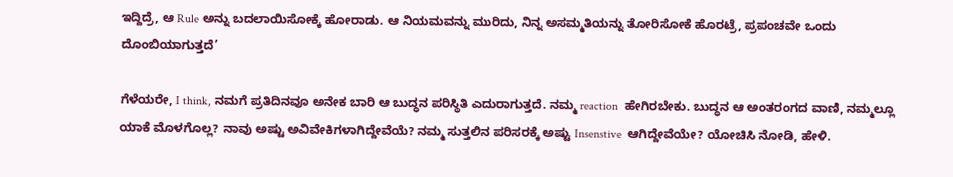ಇದ್ದಿದ್ರೆ, ಆ Rule ಅನ್ನು ಬದಲಾಯಿಸೋಕ್ಕೆ ಹೋರಾಡು. ಆ ನಿಯಮವನ್ನು ಮುರಿದು, ನಿನ್ನ ಅಸಮ್ಮತಿಯನ್ನು ತೋರಿಸೋಕೆ ಹೊರಟ್ರೆ, ಪ್ರಪಂಚವೇ ಒಂದು ದೊಂಬಿಯಾಗುತ್ತದೆ’

ಗೆಳೆಯರೇ, I think, ನಮಗೆ ಪ್ರತಿದಿನವೂ ಅನೇಕ ಬಾರಿ ಆ ಬುದ್ಧನ ಪರಿಸ್ಥಿತಿ ಎದುರಾಗುತ್ತದೆ. ನಮ್ಮ reaction  ಹೇಗಿರಬೇಕು. ಬುದ್ಧನ ಆ ಅಂತರಂಗದ ವಾಣಿ, ನಮ್ಮಲ್ಲೂ ಯಾಕೆ ಮೊಳಗೊಲ್ಲ? ನಾವು ಅಷ್ಟು ಅವಿವೇಕಿಗಳಾಗಿದ್ದೇವೆಯೆ? ನಮ್ಮ ಸುತ್ತಲಿನ ಪರಿಸರಕ್ಕೆ ಅಷ್ಟು Insenstive  ಆಗಿದ್ದೇವೆಯೇ? ಯೋಚಿಸಿ ನೋಡಿ, ಹೇಳಿ.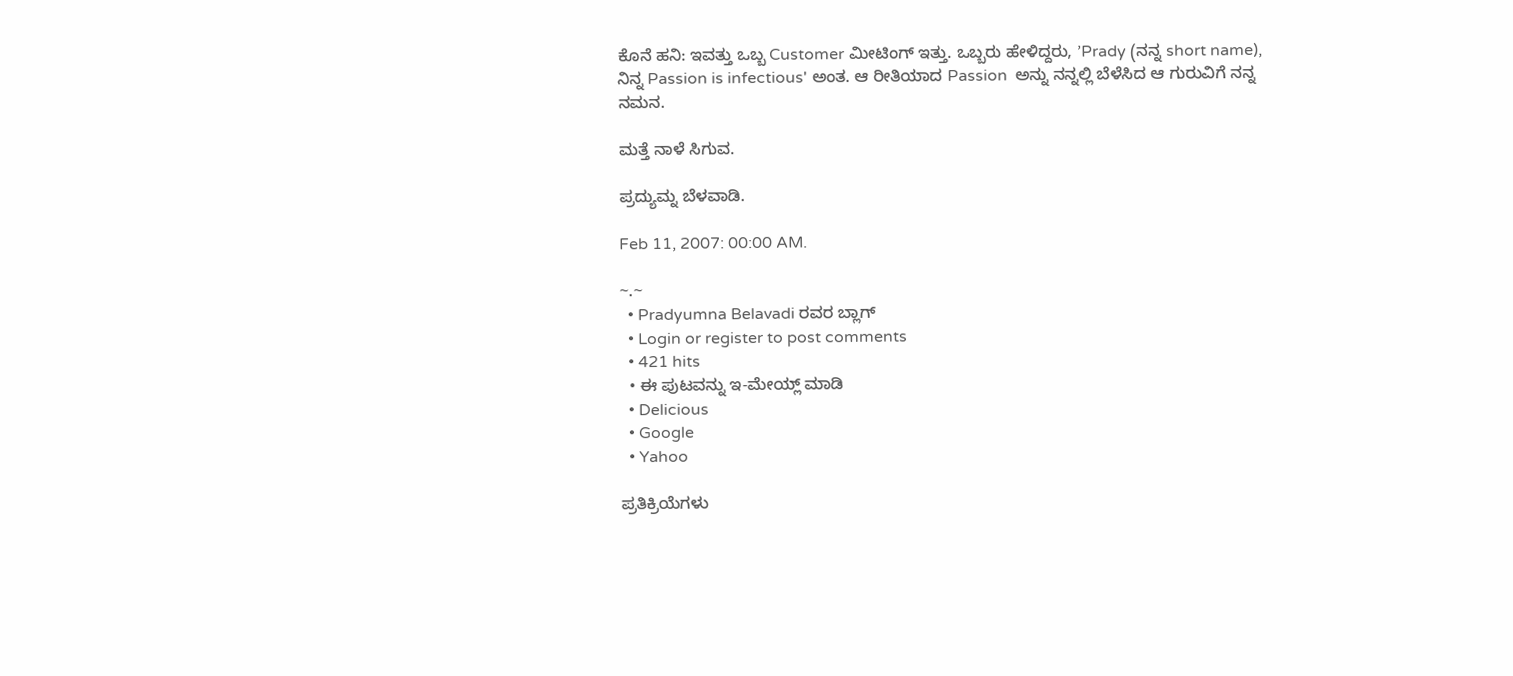ಕೊನೆ ಹನಿ: ಇವತ್ತು ಒಬ್ಬ Customer ಮೀಟಿಂಗ್ ಇತ್ತು. ಒಬ್ಬರು ಹೇಳಿದ್ದರು, ’Prady (ನನ್ನ short name), ನಿನ್ನ Passion is infectious' ಅಂತ. ಆ ರೀತಿಯಾದ Passion  ಅನ್ನು ನನ್ನಲ್ಲಿ ಬೆಳೆಸಿದ ಆ ಗುರುವಿಗೆ ನನ್ನ ನಮನ.

ಮತ್ತೆ ನಾಳೆ ಸಿಗುವ.

ಪ್ರದ್ಯುಮ್ನ ಬೆಳವಾಡಿ.

Feb 11, 2007: 00:00 AM.

~.~
  • Pradyumna Belavadi ರವರ ಬ್ಲಾಗ್
  • Login or register to post comments
  • 421 hits
  • ಈ ಪುಟವನ್ನು ಇ-ಮೇಯ್ಲ್ ಮಾಡಿ
  • Delicious
  • Google
  • Yahoo

ಪ್ರತಿಕ್ರಿಯೆಗಳು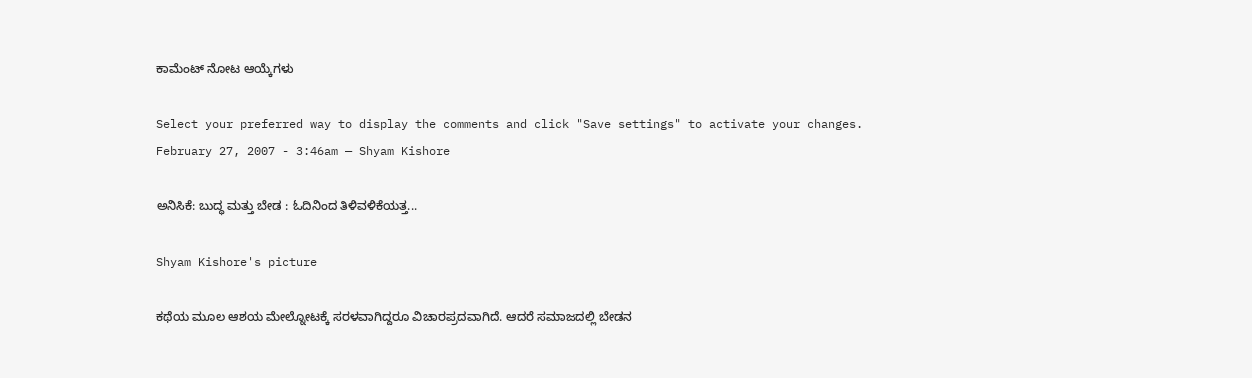ಕಾಮೆಂಟ್ ನೋಟ ಆಯ್ಕೆಗಳು

Select your preferred way to display the comments and click "Save settings" to activate your changes.
February 27, 2007 - 3:46am — Shyam Kishore

ಅನಿಸಿಕೆ: ಬುದ್ಧ ಮತ್ತು ಬೇಡ : ಓದಿನಿಂದ ತಿಳಿವಳಿಕೆಯತ್ತ...

Shyam Kishore's picture

ಕಥೆಯ ಮೂಲ ಆಶಯ ಮೇಲ್ನೋಟಕ್ಕೆ ಸರಳವಾಗಿದ್ದರೂ ವಿಚಾರಪ್ರದವಾಗಿದೆ. ಆದರೆ ಸಮಾಜದಲ್ಲಿ ಬೇಡನ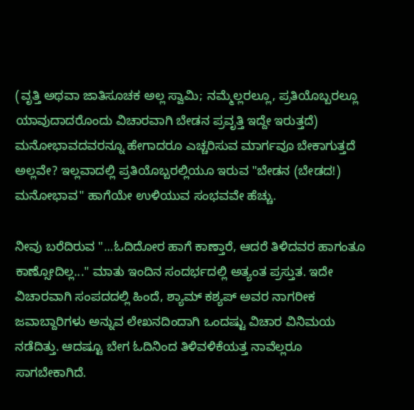(ವೃತ್ತಿ ಅಥವಾ ಜಾತಿಸೂಚಕ ಅಲ್ಲ ಸ್ವಾಮಿ; ನಮ್ಮೆಲ್ಲರಲ್ಲೂ, ಪ್ರತಿಯೊಬ್ಬರಲ್ಲೂ ಯಾವುದಾದರೊಂದು ವಿಚಾರವಾಗಿ ಬೇಡನ ಪ್ರವೃತ್ತಿ ಇದ್ದೇ ಇರುತ್ತದೆ) ಮನೋಭಾವದವರನ್ನೂ ಹೇಗಾದರೂ ಎಚ್ಚರಿಸುವ ಮಾರ್ಗವೂ ಬೇಕಾಗುತ್ತದೆ ಅಲ್ಲವೇ? ಇಲ್ಲವಾದಲ್ಲಿ ಪ್ರತಿಯೊಬ್ಬರಲ್ಲಿಯೂ ಇರುವ "ಬೇಡನ (ಬೇಡದ!) ಮನೋಭಾವ" ಹಾಗೆಯೇ ಉಳಿಯುವ ಸಂಭವವೇ ಹೆಚ್ಚು.

ನೀವು ಬರೆದಿರುವ "...ಓದಿದೋರ ಹಾಗೆ ಕಾಣ್ತಾರೆ, ಆದರೆ ತಿಳಿದವರ ಹಾಗಂತೂ ಕಾಣ್ಸೋದಿಲ್ಲ..." ಮಾತು ಇಂದಿನ ಸಂದರ್ಭದಲ್ಲಿ ಅತ್ಯಂತ ಪ್ರಸ್ತುತ. ಇದೇ ವಿಚಾರವಾಗಿ ಸಂಪದದಲ್ಲಿ ಹಿಂದೆ, ಶ್ಯಾಮ್ ಕಶ್ಯಪ್ ಅವರ ನಾಗರೀಕ ಜವಾಬ್ದಾರಿಗಳು ಅನ್ನುವ ಲೇಖನದಿಂದಾಗಿ ಒಂದಷ್ಟು ವಿಚಾರ ವಿನಿಮಯ ನಡೆದಿತ್ತು. ಆದಷ್ಟೂ ಬೇಗ ಓದಿನಿಂದ ತಿಳಿವಳಿಕೆಯತ್ತ ನಾವೆಲ್ಲರೂ ಸಾಗಬೇಕಾಗಿದೆ.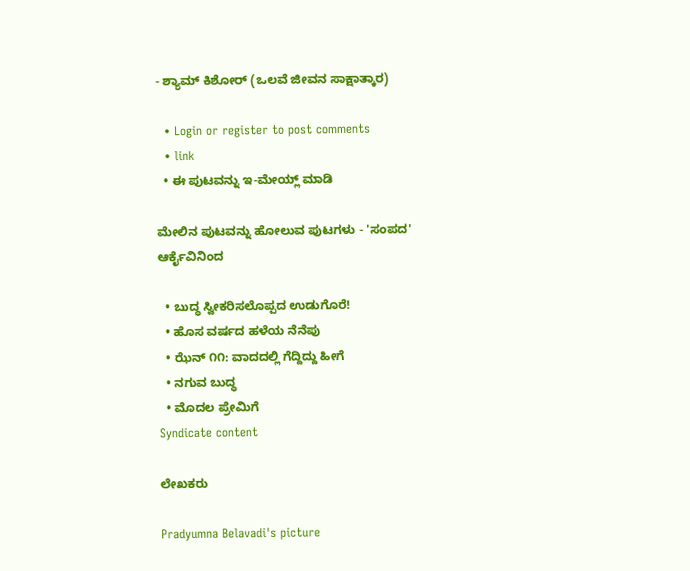- ಶ್ಯಾಮ್ ಕಿಶೋರ್ (ಒಲವೆ ಜೀವನ ಸಾಕ್ಷಾತ್ಕಾರ)

  • Login or register to post comments
  • link
  • ಈ ಪುಟವನ್ನು ಇ-ಮೇಯ್ಲ್ ಮಾಡಿ

ಮೇಲಿನ ಪುಟವನ್ನು ಹೋಲುವ ಪುಟಗಳು - 'ಸಂಪದ' ಆರ್ಕೈವಿನಿಂದ

  • ಬುದ್ಧ ಸ್ವೀಕರಿಸಲೊಪ್ಪದ ಉಡುಗೊರೆ!
  • ಹೊಸ ವರ್ಷದ ಹಳೆಯ ನೆನೆಪು
  • ಝೆನ್ ೧೧: ವಾದದಲ್ಲಿ ಗೆದ್ದಿದ್ದು ಹೀಗೆ
  • ನಗುವ ಬುದ್ಧ
  • ಮೊದಲ ಪ್ರೇಮಿಗೆ
Syndicate content

ಲೇಖಕರು

Pradyumna Belavadi's picture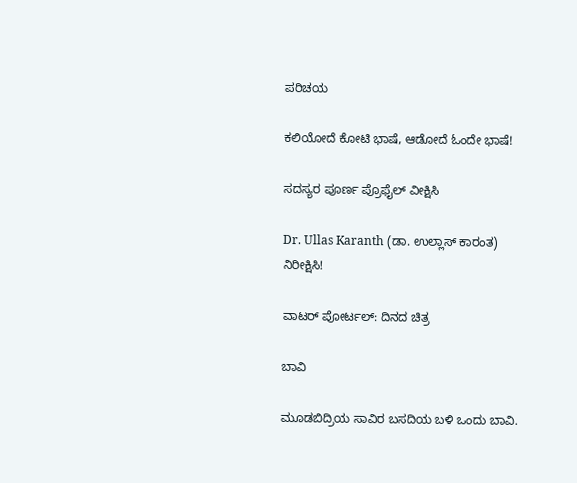ಪರಿಚಯ

ಕಲಿಯೋದೆ ಕೋಟಿ ಭಾಷೆ, ಆಡೋದೆ ಓಂದೇ ಭಾಷೆ!

ಸದಸ್ಯರ ಪೂರ್ಣ ಪ್ರೊಫೈಲ್ ವೀಕ್ಷಿಸಿ

Dr. Ullas Karanth (ಡಾ. ಉಲ್ಲಾಸ್ ಕಾರಂತ)
ನಿರೀಕ್ಷಿಸಿ!

ವಾಟರ್ ಪೋರ್ಟಲ್: ದಿನದ ಚಿತ್ರ

ಬಾವಿ

ಮೂಡಬಿದ್ರಿಯ ಸಾವಿರ ಬಸದಿಯ ಬಳಿ ಒಂದು ಬಾವಿ.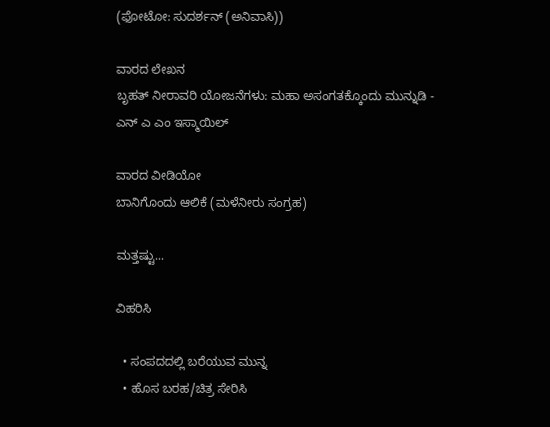(ಫೋಟೋ: ಸುದರ್ಶನ್ (ಅನಿವಾಸಿ))

ವಾರದ ಲೇಖನ
ಬೃಹತ್ ನೀರಾವರಿ ಯೋಜನೆಗಳು: ಮಹಾ ಅಸಂಗತಕ್ಕೊಂದು ಮುನ್ನುಡಿ - ಎನ್ ಎ ಎಂ ಇಸ್ಮಾಯಿಲ್

ವಾರದ ವೀಡಿಯೋ
ಬಾನಿಗೊಂದು ಆಲಿಕೆ (ಮಳೆನೀರು ಸಂಗ್ರಹ)

ಮತ್ತಷ್ಟು...

ವಿಹರಿಸಿ

  • ಸಂಪದದಲ್ಲಿ ಬರೆಯುವ ಮುನ್ನ
  • ಹೊಸ ಬರಹ/ಚಿತ್ರ ಸೇರಿಸಿ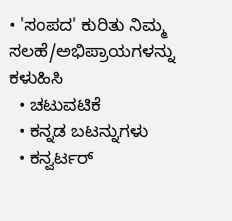• 'ಸಂಪದ' ಕುರಿತು ನಿಮ್ಮ ಸಲಹೆ/ಅಭಿಪ್ರಾಯಗಳನ್ನು ಕಳುಹಿಸಿ
  • ಚಟುವಟಿಕೆ
  • ಕನ್ನಡ ಬಟನ್ನುಗಳು
  • ಕನ್ವರ್ಟರ್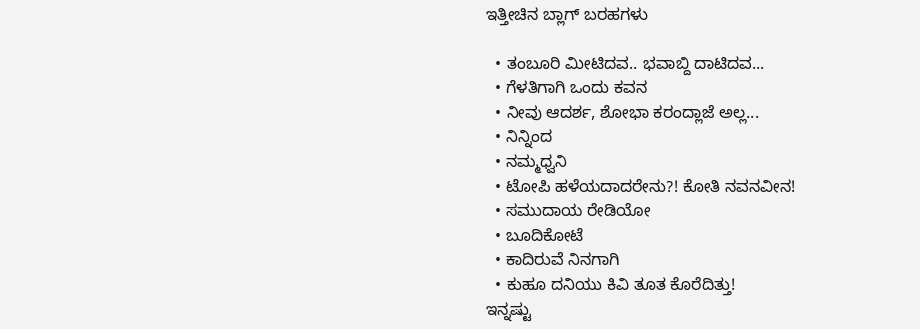ಇತ್ತೀಚಿನ ಬ್ಲಾಗ್ ಬರಹಗಳು

  • ತಂಬೂರಿ ಮೀಟಿದವ.. ಭವಾಬ್ದಿ ದಾಟಿದವ...
  • ಗೆಳತಿಗಾಗಿ ಒಂದು ಕವನ
  • ನೀವು ಆದರ್ಶ, ಶೋಭಾ ಕರಂದ್ಲಾಜೆ ಅಲ್ಲ...
  • ನಿನ್ನಿಂದ
  • ನಮ್ಮಧ್ವನಿ
  • ಟೋಪಿ ಹಳೆಯದಾದರೇನು?! ಕೋತಿ ನವನವೀನ!
  • ಸಮುದಾಯ ರೇಡಿಯೋ
  • ಬೂದಿಕೋಟೆ
  • ಕಾದಿರುವೆ ನಿನಗಾಗಿ
  • ಕುಹೂ ದನಿಯು ಕಿವಿ ತೂತ ಕೊರೆದಿತ್ತು!
ಇನ್ನಷ್ಟು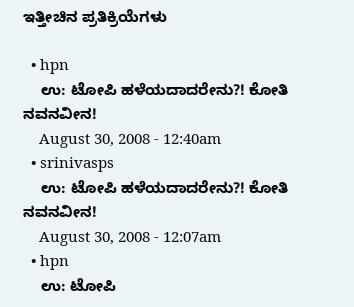ಇತ್ತೀಚಿನ ಪ್ರತಿಕ್ರಿಯೆಗಳು

  • hpn
    ಉ: ಟೋಪಿ ಹಳೆಯದಾದರೇನು?! ಕೋತಿ ನವನವೀನ!
    August 30, 2008 - 12:40am
  • srinivasps
    ಉ: ಟೋಪಿ ಹಳೆಯದಾದರೇನು?! ಕೋತಿ ನವನವೀನ!
    August 30, 2008 - 12:07am
  • hpn
    ಉ: ಟೋಪಿ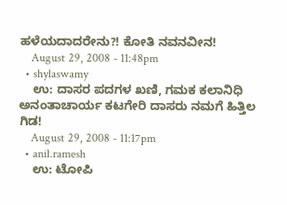ಹಳೆಯದಾದರೇನು?! ಕೋತಿ ನವನವೀನ!
    August 29, 2008 - 11:48pm
  • shylaswamy
    ಉ: ದಾಸರ ಪದಗಳ ಖಣಿ, ಗಮಕ ಕಲಾನಿಧಿ ಅನಂತಾಚಾರ್ಯ ಕಟಗೇರಿ ದಾಸರು ನಮಗೆ ಹಿತ್ತಿಲ ಗಿಡ!
    August 29, 2008 - 11:17pm
  • anil.ramesh
    ಉ: ಟೋಪಿ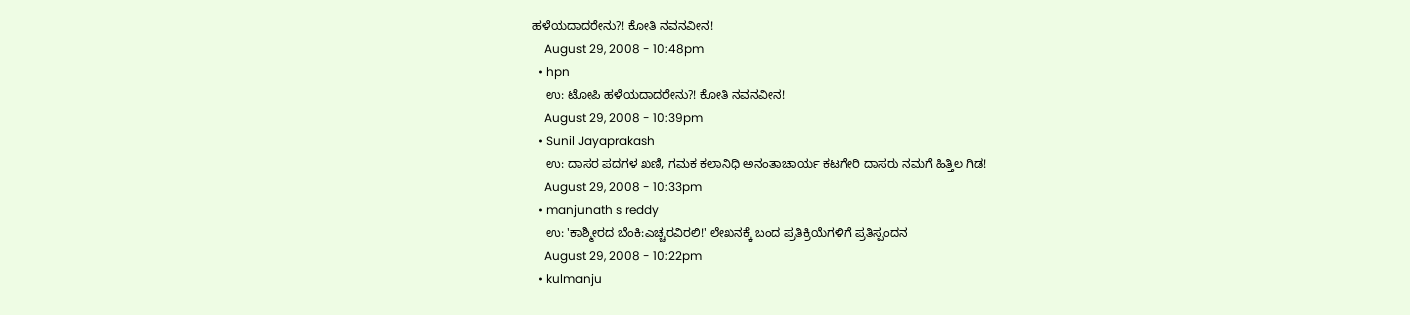ಹಳೆಯದಾದರೇನು?! ಕೋತಿ ನವನವೀನ!
    August 29, 2008 - 10:48pm
  • hpn
    ಉ: ಟೋಪಿ ಹಳೆಯದಾದರೇನು?! ಕೋತಿ ನವನವೀನ!
    August 29, 2008 - 10:39pm
  • Sunil Jayaprakash
    ಉ: ದಾಸರ ಪದಗಳ ಖಣಿ, ಗಮಕ ಕಲಾನಿಧಿ ಅನಂತಾಚಾರ್ಯ ಕಟಗೇರಿ ದಾಸರು ನಮಗೆ ಹಿತ್ತಿಲ ಗಿಡ!
    August 29, 2008 - 10:33pm
  • manjunath s reddy
    ಉ: 'ಕಾಶ್ಮೀರದ ಬೆಂಕಿ:ಎಚ್ಚರವಿರಲಿ!' ಲೇಖನಕ್ಕೆ ಬಂದ ಪ್ರತಿಕ್ರಿಯೆಗಳಿಗೆ ಪ್ರತಿಸ್ಪಂದನ
    August 29, 2008 - 10:22pm
  • kulmanju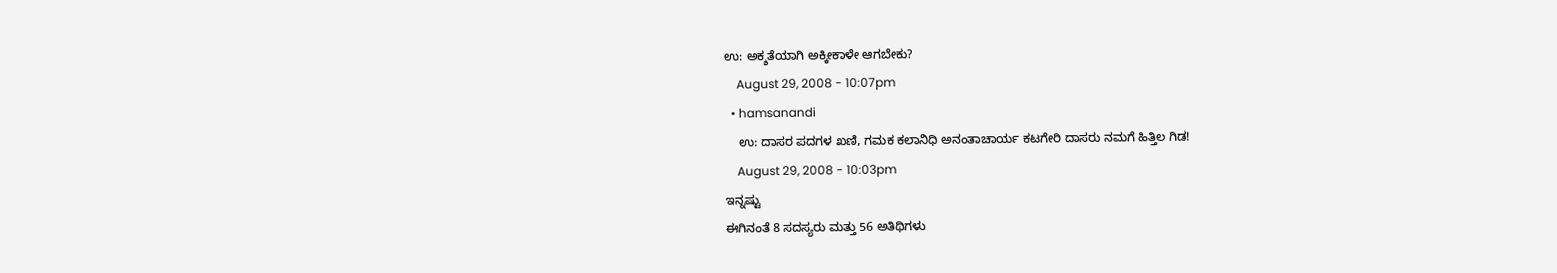ಉ: ಅಕ್ಶತೆಯಾಗಿ ಅಕ್ಕೀಕಾಳೇ ಆಗಬೇಕು?
    August 29, 2008 - 10:07pm
  • hamsanandi
    ಉ: ದಾಸರ ಪದಗಳ ಖಣಿ, ಗಮಕ ಕಲಾನಿಧಿ ಅನಂತಾಚಾರ್ಯ ಕಟಗೇರಿ ದಾಸರು ನಮಗೆ ಹಿತ್ತಿಲ ಗಿಡ!
    August 29, 2008 - 10:03pm
ಇನ್ನಷ್ಟು
ಈಗಿನಂತೆ 8 ಸದಸ್ಯರು ಮತ್ತು 56 ಅತಿಥಿಗಳು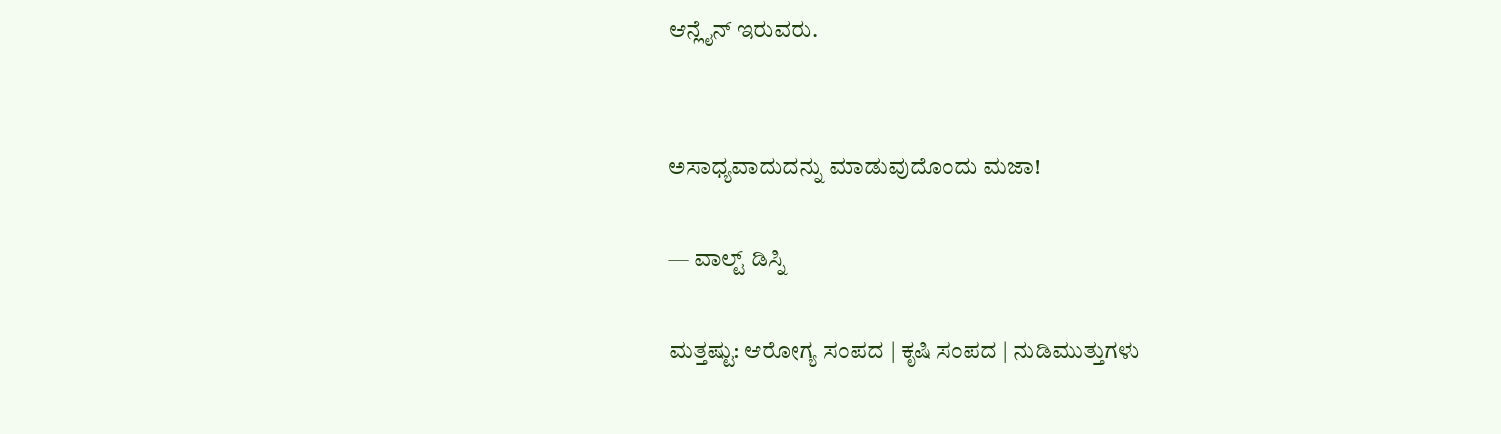ಆನ್ಲೈನ್ ಇರುವರು.


ಅಸಾಧ್ಯವಾದುದನ್ನು ಮಾಡುವುದೊಂದು ಮಜಾ!

— ವಾಲ್ಟ್ ಡಿಸ್ನಿ

ಮತ್ತಷ್ಟು: ಆರೋಗ್ಯ ಸಂಪದ | ಕೃಷಿ ಸಂಪದ | ನುಡಿಮುತ್ತುಗಳು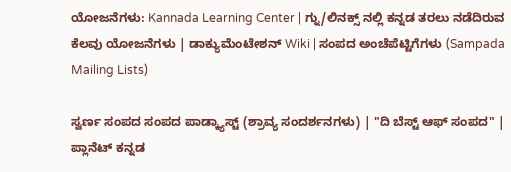ಯೋಜನೆಗಳು: Kannada Learning Center | ಗ್ನು/ಲಿನಕ್ಸ್ ನಲ್ಲಿ ಕನ್ನಡ ತರಲು ನಡೆದಿರುವ ಕೆಲವು ಯೋಜನೆಗಳು | ಡಾಕ್ಯುಮೆಂಟೇಶನ್ Wiki | ಸಂಪದ ಅಂಚೆಪೆಟ್ಟಿಗೆಗಳು (Sampada Mailing Lists)

ಸ್ವರ್ಣ ಸಂಪದ ಸಂಪದ ಪಾಡ್ಕ್ಯಾಸ್ಟ್ (ಶ್ರಾವ್ಯ ಸಂದರ್ಶನಗಳು) | "ದಿ ಬೆಸ್ಟ್ ಆಫ್ ಸಂಪದ" | ಪ್ಲಾನೆಟ್ ಕನ್ನಡ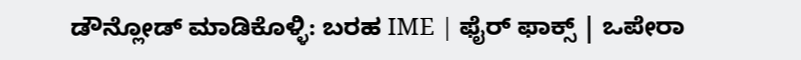ಡೌನ್ಲೋಡ್ ಮಾಡಿಕೊಳ್ಳಿ: ಬರಹ IME | ಫೈರ್ ಫಾಕ್ಸ್ | ಒಪೇರಾ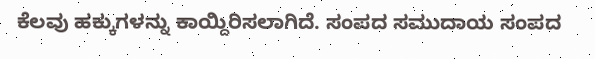ಕೆಲವು ಹಕ್ಕುಗಳನ್ನು ಕಾಯ್ದಿರಿಸಲಾಗಿದೆ. ಸಂಪದ ಸಮುದಾಯ ಸಂಪದ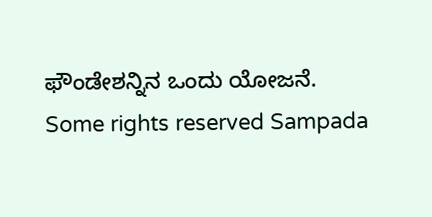ಫೌಂಡೇಶನ್ನಿನ ಒಂದು ಯೋಜನೆ.
Some rights reserved Sampada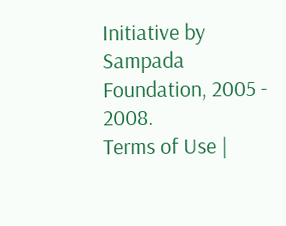Initiative by Sampada Foundation, 2005 - 2008.
Terms of Use |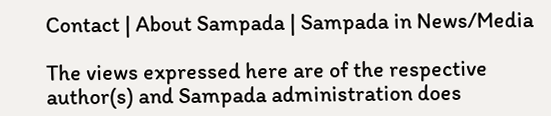Contact | About Sampada | Sampada in News/Media

The views expressed here are of the respective author(s) and Sampada administration does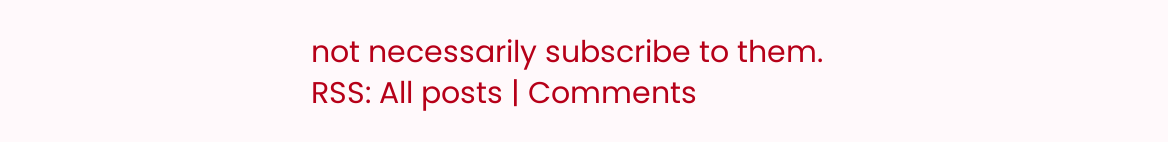not necessarily subscribe to them.
RSS: All posts | Comments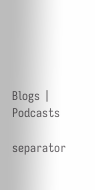Blogs | Podcasts

separator